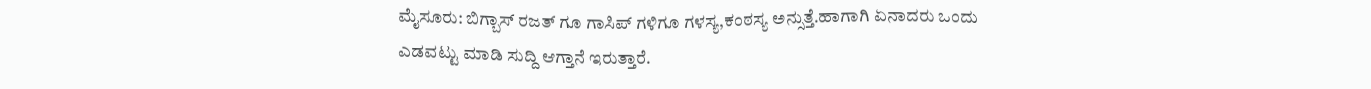ಮೈಸೂರು: ಬಿಗ್ಬಾಸ್ ರಜತ್ ಗೂ ಗಾಸಿಪ್ ಗಳಿಗೂ ಗಳಸ್ಯ,ಕಂಠಸ್ಯ ಅನ್ಸುತ್ತೆ.ಹಾಗಾಗಿ ಏನಾದರು ಒಂದು ಎಡವಟ್ಟು ಮಾಡಿ ಸುದ್ದಿ ಆಗ್ತಾನೆ ಇರುತ್ತಾರೆ.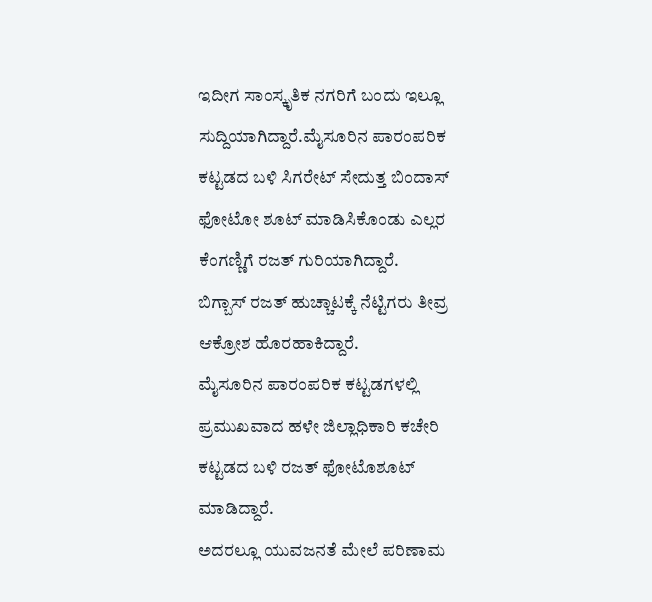ಇದೀಗ ಸಾಂಸ್ಕೃತಿಕ ನಗರಿಗೆ ಬಂದು ಇಲ್ಲೂ ಸುದ್ದಿಯಾಗಿದ್ದಾರೆ.ಮೈಸೂರಿನ ಪಾರಂಪರಿಕ ಕಟ್ಟಡದ ಬಳಿ ಸಿಗರೇಟ್ ಸೇದುತ್ತ ಬಿಂದಾಸ್ ಫೋಟೋ ಶೂಟ್ ಮಾಡಿಸಿಕೊಂಡು ಎಲ್ಲರ ಕೆಂಗಣ್ಣಿಗೆ ರಜತ್ ಗುರಿಯಾಗಿದ್ದಾರೆ.
ಬಿಗ್ಬಾಸ್ ರಜತ್ ಹುಚ್ಚಾಟಕ್ಕೆ ನೆಟ್ಟಿಗರು ತೀವ್ರ ಆಕ್ರೋಶ ಹೊರಹಾಕಿದ್ದಾರೆ.
ಮೈಸೂರಿನ ಪಾರಂಪರಿಕ ಕಟ್ಟಡಗಳಲ್ಲಿ ಪ್ರಮುಖವಾದ ಹಳೇ ಜಿಲ್ಲಾಧಿಕಾರಿ ಕಚೇರಿ ಕಟ್ಟಡದ ಬಳಿ ರಜತ್ ಫೋಟೊಶೂಟ್ ಮಾಡಿದ್ದಾರೆ.
ಅದರಲ್ಲೂ ಯುವಜನತೆ ಮೇಲೆ ಪರಿಣಾಮ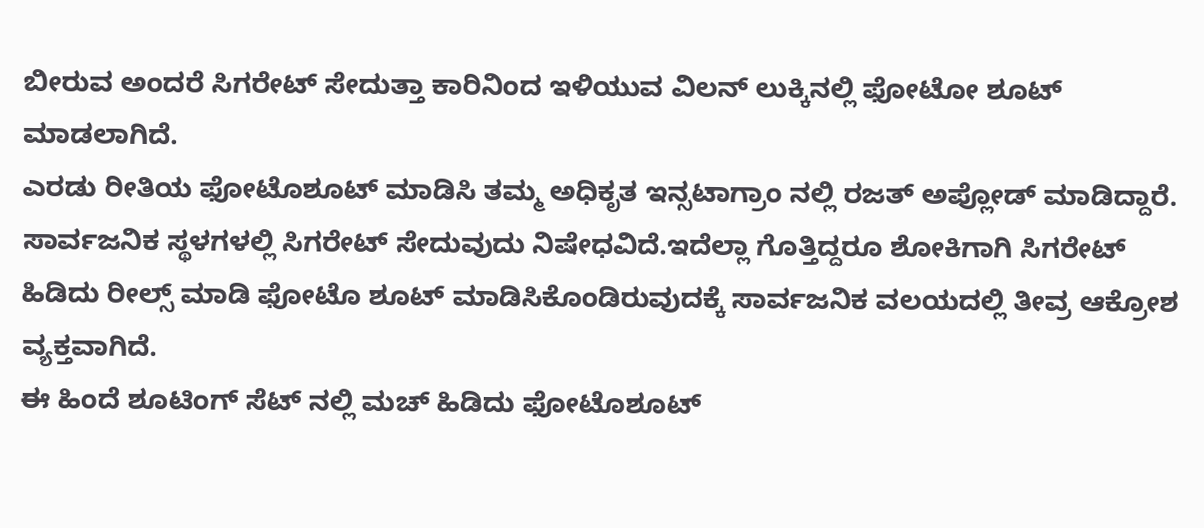ಬೀರುವ ಅಂದರೆ ಸಿಗರೇಟ್ ಸೇದುತ್ತಾ ಕಾರಿನಿಂದ ಇಳಿಯುವ ವಿಲನ್ ಲುಕ್ಕಿನಲ್ಲಿ ಫೋಟೋ ಶೂಟ್ ಮಾಡಲಾಗಿದೆ.
ಎರಡು ರೀತಿಯ ಫೋಟೊಶೂಟ್ ಮಾಡಿಸಿ ತಮ್ಮ ಅಧಿಕೃತ ಇನ್ಸಟಾಗ್ರಾಂ ನಲ್ಲಿ ರಜತ್ ಅಪ್ಲೋಡ್ ಮಾಡಿದ್ದಾರೆ.
ಸಾರ್ವಜನಿಕ ಸ್ಥಳಗಳಲ್ಲಿ ಸಿಗರೇಟ್ ಸೇದುವುದು ನಿಷೇಧವಿದೆ.ಇದೆಲ್ಲಾ ಗೊತ್ತಿದ್ದರೂ ಶೋಕಿಗಾಗಿ ಸಿಗರೇಟ್ ಹಿಡಿದು ರೀಲ್ಸ್ ಮಾಡಿ ಫೋಟೊ ಶೂಟ್ ಮಾಡಿಸಿಕೊಂಡಿರುವುದಕ್ಕೆ ಸಾರ್ವಜನಿಕ ವಲಯದಲ್ಲಿ ತೀವ್ರ ಆಕ್ರೋಶ ವ್ಯಕ್ತವಾಗಿದೆ.
ಈ ಹಿಂದೆ ಶೂಟಿಂಗ್ ಸೆಟ್ ನಲ್ಲಿ ಮಚ್ ಹಿಡಿದು ಫೋಟೊಶೂಟ್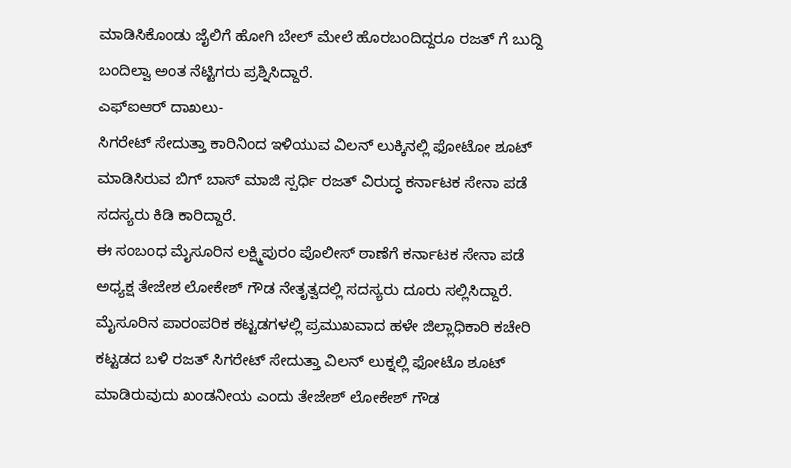ಮಾಡಿಸಿಕೊಂಡು ಜೈಲಿಗೆ ಹೋಗಿ ಬೇಲ್ ಮೇಲೆ ಹೊರಬಂದಿದ್ದರೂ ರಜತ್ ಗೆ ಬುದ್ದಿ ಬಂದಿಲ್ವಾ ಅಂತ ನೆಟ್ಟಿಗರು ಪ್ರಶ್ನಿಸಿದ್ದಾರೆ.
ಎಫ್ಐಆರ್ ದಾಖಲು-
ಸಿಗರೇಟ್ ಸೇದುತ್ತಾ ಕಾರಿನಿಂದ ಇಳಿಯುವ ವಿಲನ್ ಲುಕ್ಕಿನಲ್ಲಿ ಫೋಟೋ ಶೂಟ್ ಮಾಡಿಸಿರುವ ಬಿಗ್ ಬಾಸ್ ಮಾಜಿ ಸ್ಪರ್ಧಿ ರಜತ್ ವಿರುದ್ಧ ಕರ್ನಾಟಕ ಸೇನಾ ಪಡೆ ಸದಸ್ಯರು ಕಿಡಿ ಕಾರಿದ್ದಾರೆ.
ಈ ಸಂಬಂಧ ಮೈಸೂರಿನ ಲಕ್ಷ್ಮಿಪುರಂ ಪೊಲೀಸ್ ಠಾಣೆಗೆ ಕರ್ನಾಟಕ ಸೇನಾ ಪಡೆ ಅಧ್ಯಕ್ಷ ತೇಜೇಶ ಲೋಕೇಶ್ ಗೌಡ ನೇತೃತ್ವದಲ್ಲಿ ಸದಸ್ಯರು ದೂರು ಸಲ್ಲಿಸಿದ್ದಾರೆ.
ಮೈಸೂರಿನ ಪಾರಂಪರಿಕ ಕಟ್ಟಡಗಳಲ್ಲಿ ಪ್ರಮುಖವಾದ ಹಳೇ ಜಿಲ್ಲಾಧಿಕಾರಿ ಕಚೇರಿ ಕಟ್ಟಡದ ಬಳಿ ರಜತ್ ಸಿಗರೇಟ್ ಸೇದುತ್ತಾ ವಿಲನ್ ಲುಕ್ನಲ್ಲಿ ಫೋಟೊ ಶೂಟ್ ಮಾಡಿರುವುದು ಖಂಡನೀಯ ಎಂದು ತೇಜೇಶ್ ಲೋಕೇಶ್ ಗೌಡ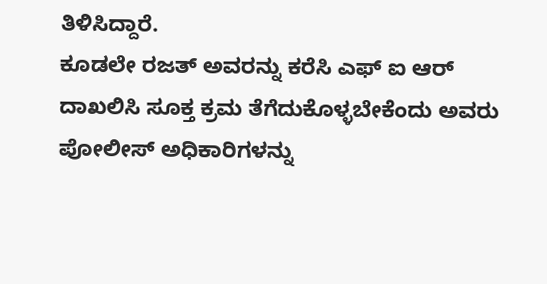ತಿಳಿಸಿದ್ದಾರೆ.
ಕೂಡಲೇ ರಜತ್ ಅವರನ್ನು ಕರೆಸಿ ಎಫ್ ಐ ಆರ್ ದಾಖಲಿಸಿ ಸೂಕ್ತ ಕ್ರಮ ತೆಗೆದುಕೊಳ್ಳಬೇಕೆಂದು ಅವರು ಪೋಲೀಸ್ ಅಧಿಕಾರಿಗಳನ್ನು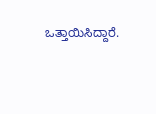ಒತ್ತಾಯಿಸಿದ್ದಾರೆ.